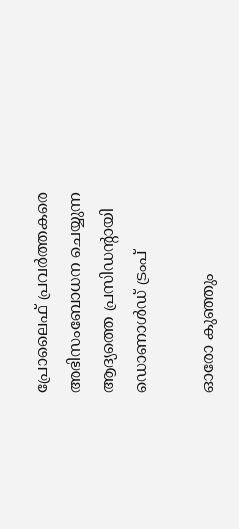പ്രോലൈഫ് പ്രവര്‍ത്തകരെ അഭിസംബോധന ചെയ്യുന്ന ആദ്യത്തെ പ്രസിഡന്റായി ഡൊണാള്‍ഡ് ട്രംപ്

ഓരോ കുഞ്ഞും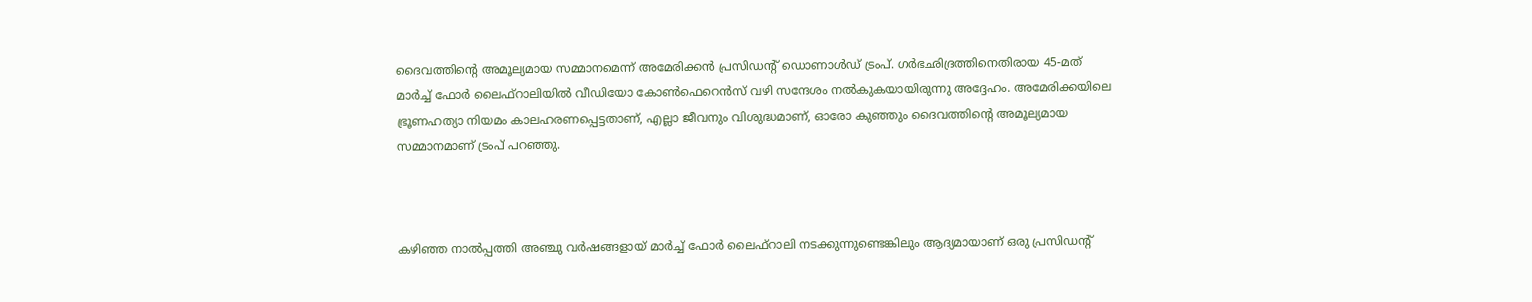ദൈവത്തിന്റെ അമൂല്യമായ സമ്മാനമെന്ന് അമേരിക്കന്‍ പ്രസിഡന്‍റ് ഡൊണാള്‍ഡ് ട്രംപ്. ഗര്‍ഭഛിദ്രത്തിനെതിരായ 45-മത് മാര്‍ച്ച് ഫോര്‍ ലൈഫ്റാലിയില്‍ വീഡിയോ കോണ്‍ഫെറെന്‍സ്‌ വഴി സന്ദേശം നല്‍കുകയായിരുന്നു അദ്ദേഹം. അമേരിക്കയിലെ ഭ്രൂണഹത്യാ നിയമം കാലഹരണപ്പെട്ടതാണ്, എല്ലാ ജീവനും വിശുദ്ധമാണ്, ഓരോ കുഞ്ഞും ദൈവത്തിന്റെ അമൂല്യമായ സമ്മാനമാണ് ട്രംപ് പറഞ്ഞു.



കഴിഞ്ഞ നാല്‍പ്പത്തി അഞ്ചു വര്‍ഷങ്ങളായ് മാര്‍ച്ച് ഫോര്‍ ലൈഫ്റാലി നടക്കുന്നുണ്ടെങ്കിലും ആദ്യമായാണ് ഒരു പ്രസിഡന്റ്‌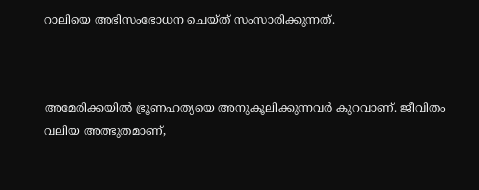റാലിയെ അഭിസംഭോധന ചെയ്ത് സംസാരിക്കുന്നത്.



അമേരിക്കയില്‍ ഭ്രൂണഹത്യയെ അനുകൂലിക്കുന്നവര്‍ കുറവാണ്. ജീവിതം വലിയ അത്ഭുതമാണ്,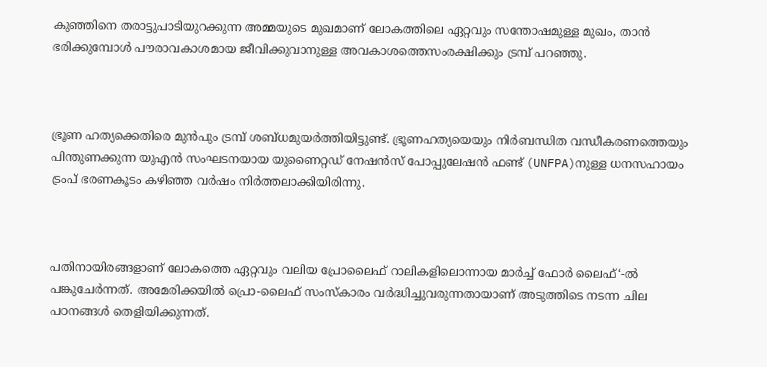കുഞ്ഞിനെ തരാട്ടുപാടിയുറക്കുന്ന അമ്മയുടെ മുഖമാണ് ലോകത്തിലെ ഏറ്റവും സന്തോഷമുള്ള മുഖം, താന്‍ ഭരിക്കുമ്പോള്‍ പൗരാവകാശമായ ജീവിക്കുവാനുള്ള അവകാശത്തെസംരക്ഷിക്കും ട്രമ്പ്‌ പറഞ്ഞു.



ഭ്രൂണ ഹത്യക്കെതിരെ മുന്‍പും ട്രമ്പ്‌ ശബ്ധമുയര്‍ത്തിയിട്ടുണ്ട്. ഭ്രൂണഹത്യയെയും നിര്‍ബന്ധിത വന്ധീകരണത്തെയും പിന്തുണക്കുന്ന യു‌എന്‍ സംഘടനയായ യുണൈറ്റഡ്‌ നേഷന്‍സ്‌ പോപ്പുലേഷന്‍ ഫണ്ട് (UNFPA)നുള്ള ധനസഹായം ട്രംപ് ഭരണകൂടം കഴിഞ്ഞ വര്‍ഷം നിര്‍ത്തലാക്കിയിരിന്നു.



പതിനായിരങ്ങളാണ് ലോകത്തെ ഏറ്റവും വലിയ പ്രോലൈഫ് റാലികളിലൊന്നായ മാര്‍ച്ച് ഫോര്‍ ലൈഫ്‘-ല്‍ പങ്കുചേര്‍ന്നത്. അമേരിക്കയില്‍ പ്രൊ-ലൈഫ് സംസ്കാരം വര്‍ദ്ധിച്ചുവരുന്നതായാണ് അടുത്തിടെ നടന്ന ചില പഠനങ്ങള്‍ തെളിയിക്കുന്നത്.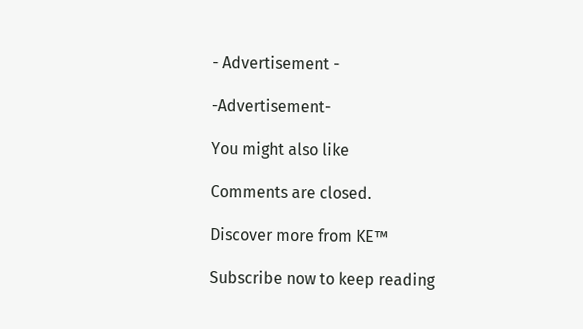- Advertisement -

-Advertisement-

You might also like

Comments are closed.

Discover more from KE™

Subscribe now to keep reading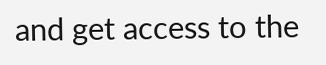and get access to the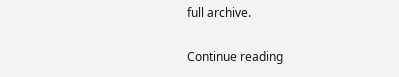full archive.

Continue reading